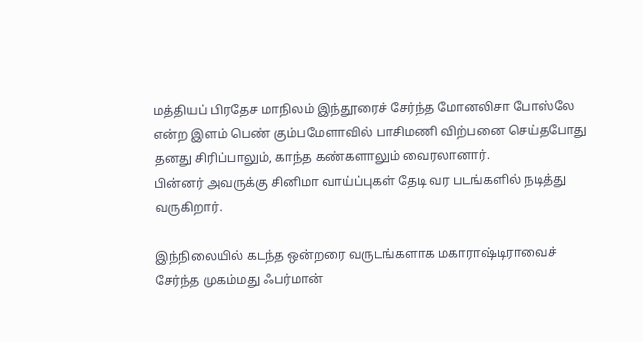மத்தியப் பிரதேச மாநிலம் இந்தூரைச் சேர்ந்த மோனலிசா போஸ்லே என்ற இளம் பெண் கும்பமேளாவில் பாசிமணி விற்பனை செய்தபோது தனது சிரிப்பாலும், காந்த கண்களாலும் வைரலானார்.
பின்னர் அவருக்கு சினிமா வாய்ப்புகள் தேடி வர படங்களில் நடித்து வருகிறார்.

இந்நிலையில் கடந்த ஒன்றரை வருடங்களாக மகாராஷ்டிராவைச் சேர்ந்த முகம்மது ஃபர்மான்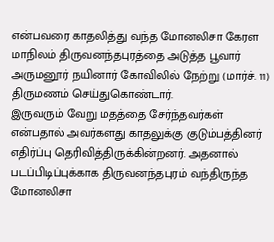என்பவரை காதலித்து வந்த மோனலிசா கேரள மாநிலம் திருவனந்தபுரத்தை அடுத்த பூவார் அருமனூர் நயினார் கோவிலில் நேற்று (மார்ச். 11) திருமணம் செய்துகொண்டார்.
இருவரும் வேறு மதத்தை சேர்ந்தவர்கள் என்பதால் அவர்களது காதலுக்கு குடும்பத்தினர் எதிர்ப்பு தெரிவித்திருக்கின்றனர். அதனால் படப்பிடிப்புக்காக திருவனந்தபுரம் வந்திருந்த மோனலிசா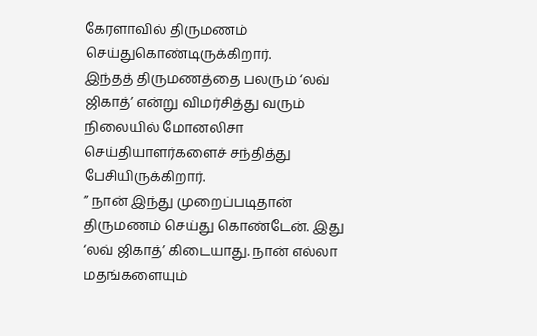கேரளாவில் திருமணம் செய்துகொண்டிருக்கிறார்.
இந்தத் திருமணத்தை பலரும் ‘லவ் ஜிகாத்’ என்று விமர்சித்து வரும் நிலையில் மோனலிசா செய்தியாளர்களைச் சந்தித்து பேசியிருக்கிறார்.
” நான் இந்து முறைப்படிதான் திருமணம் செய்து கொண்டேன். இது ‘லவ் ஜிகாத்’ கிடையாது. நான் எல்லா மதங்களையும்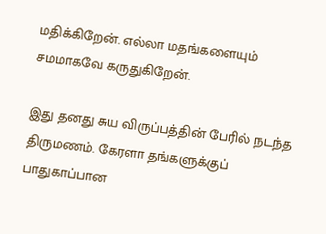மதிக்கிறேன். எல்லா மதங்களையும் சமமாகவே கருதுகிறேன்.

இது தனது சுய விருப்பத்தின் பேரில் நடந்த திருமணம். கேரளா தங்களுக்குப் பாதுகாப்பான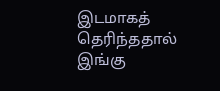இடமாகத் தெரிந்ததால் இங்கு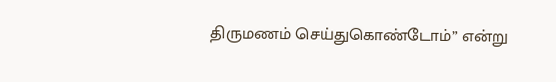திருமணம் செய்துகொண்டோம்” என்று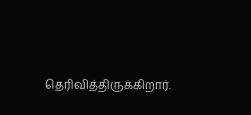தெரிவித்திருக்கிறார்.